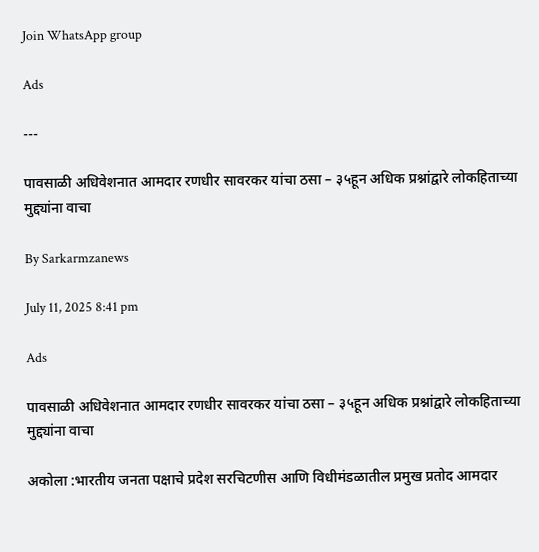Join WhatsApp group

Ads

---

पावसाळी अधिवेशनात आमदार रणधीर सावरकर यांचा ठसा – ३५हून अधिक प्रश्नांद्वारे लोकहिताच्या मुद्द्यांना वाचा

By Sarkarmzanews

July 11, 2025 8:41 pm

Ads

पावसाळी अधिवेशनात आमदार रणधीर सावरकर यांचा ठसा – ३५हून अधिक प्रश्नांद्वारे लोकहिताच्या मुद्द्यांना वाचा

अकोला :भारतीय जनता पक्षाचे प्रदेश सरचिटणीस आणि विधीमंडळातील प्रमुख प्रतोद आमदार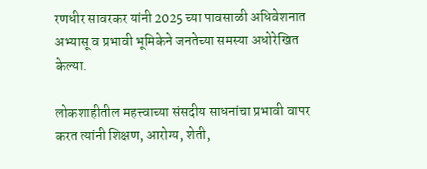रणधीर सावरकर यांनी 2025 च्या पावसाळी अधिवेशनात अभ्यासू व प्रभावी भूमिकेने जनतेच्या समस्या अधोरेखित केल्या.

लोकशाहीतील महत्त्वाच्या संसदीय साधनांचा प्रभावी वापर करत त्यांनी शिक्षण, आरोग्य, शेती,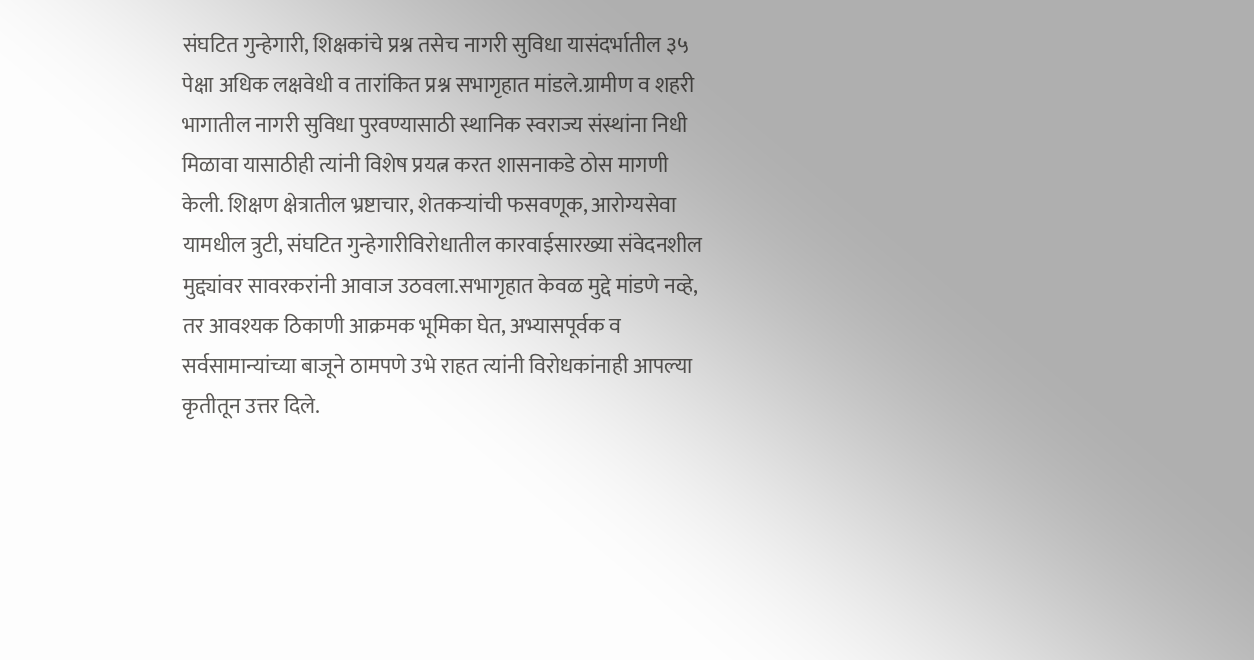संघटित गुन्हेगारी, शिक्षकांचे प्रश्न तसेच नागरी सुविधा यासंदर्भातील ३५ पेक्षा अधिक लक्षवेधी व तारांकित प्रश्न सभागृहात मांडले.ग्रामीण व शहरी भागातील नागरी सुविधा पुरवण्यासाठी स्थानिक स्वराज्य संस्थांना निधी मिळावा यासाठीही त्यांनी विशेष प्रयत्न करत शासनाकडे ठोस मागणी केली. शिक्षण क्षेत्रातील भ्रष्टाचार, शेतकऱ्यांची फसवणूक, आरोग्यसेवा यामधील त्रुटी, संघटित गुन्हेगारीविरोधातील कारवाईसारख्या संवेदनशील मुद्द्यांवर सावरकरांनी आवाज उठवला.सभागृहात केवळ मुद्दे मांडणे नव्हे, तर आवश्यक ठिकाणी आक्रमक भूमिका घेत, अभ्यासपूर्वक व सर्वसामान्यांच्या बाजूने ठामपणे उभे राहत त्यांनी विरोधकांनाही आपल्या कृतीतून उत्तर दिले.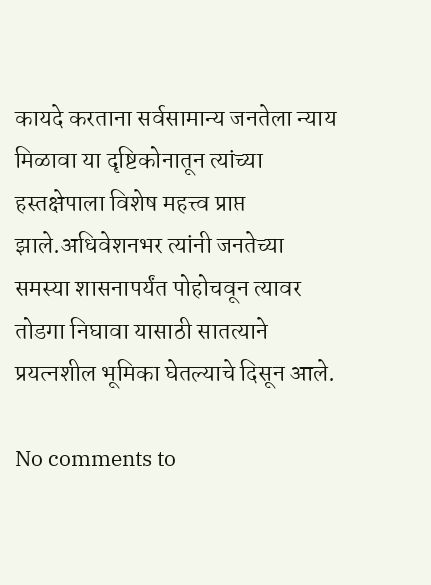कायदे करताना सर्वसामान्य जनतेला न्याय मिळावा या दृष्टिकोनातून त्यांच्या हस्तक्षेपाला विशेष महत्त्व प्राप्त झाले.अधिवेशनभर त्यांनी जनतेच्या समस्या शासनापर्यंत पोहोचवून त्यावर तोडगा निघावा यासाठी सातत्याने प्रयत्नशील भूमिका घेतल्याचे दिसून आले.

No comments to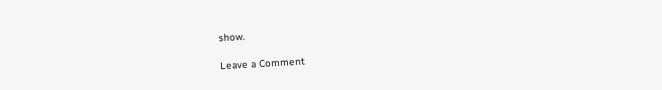show.

Leave a Comment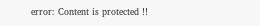error: Content is protected !!